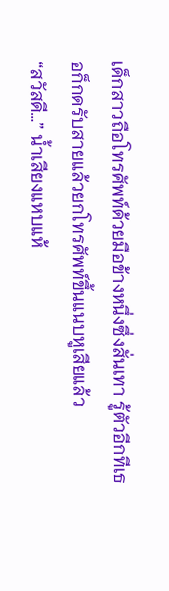เด็กสาวถือโทรศัพท์ด้วยมือข้างหนึ่งซึ่งสั่นเทา รู้ตัวอีกทีเธอก็กดรับสายแล้วยกโทรศัพท์ขึ้นแนบหูเสียแล้ว
“สวัสดี…” น้ำเสียงแหบแห้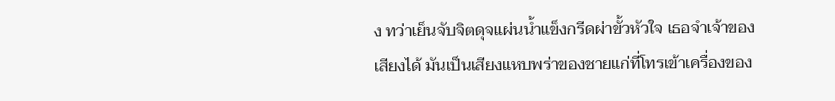ง ทว่าเย็นจับจิตดุจแผ่นน้ำแข็งกรีดผ่าขั้วหัวใจ เธอจำเจ้าของเสียงได้ มันเป็นเสียงแหบพร่าของชายแก่ที่โทรเข้าเครื่องของ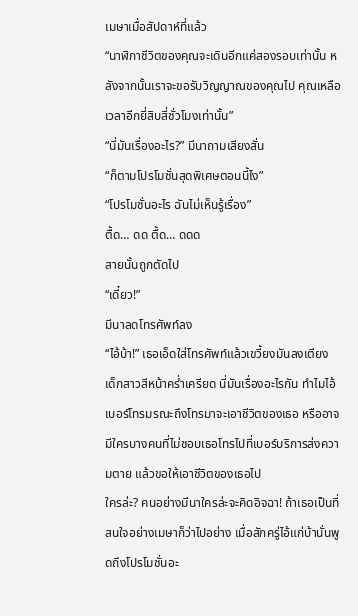เมษาเมื่อสัปดาห์ที่แล้ว
“นาฬิกาชีวิตของคุณจะเดินอีกแค่สองรอบเท่านั้น หลังจากนั้นเราจะขอรับวิญญาณของคุณไป คุณเหลือเวลาอีกยี่สิบสี่ชั่วโมงเท่านั้น”
“นี่มันเรื่องอะไร?” มีนาถามเสียงสั่น
“ก็ตามโปรโมชั่นสุดพิเศษตอนนี้ไง”
“โปรโมชั่นอะไร ฉันไม่เห็นรู้เรื่อง”
ตื้ด… ดด ตื้ด… ดดด
สายนั้นถูกตัดไป
“เดี๋ยว!”
มีนาลดโทรศัพท์ลง
“ไอ้บ้า!” เธอเอ็ดใส่โทรศัพท์แล้วเขวี้ยงมันลงเตียง
เด็กสาวสีหน้าคร่ำเครียด นี่มันเรื่องอะไรกัน ทำไมไอ้เบอร์โทรมรณะถึงโทรมาจะเอาชีวิตของเธอ หรืออาจมีใครบางคนที่ไม่ชอบเธอโทรไปที่เบอร์บริการส่งความตาย แล้วขอให้เอาชีวิตของเธอไป
ใครล่ะ? คนอย่างมีนาใครล่ะจะคิดอิจฉา! ถ้าเธอเป็นที่สนใจอย่างเมษาก็ว่าไปอย่าง เมื่อสักครู่ไอ้แก่บ้านั่นพูดถึงโปรโมชั่นอะ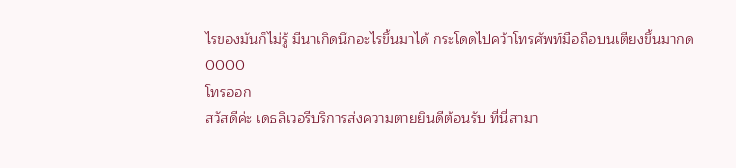ไรของมันก็ไม่รู้ มีนาเกิดนึกอะไรขึ้นมาได้ กระโดดไปคว้าโทรศัพท์มือถือบนเตียงขึ้นมากด
0000
โทรออก
สวัสดีค่ะ เดธลิเวอรีบริการส่งความตายยินดีต้อนรับ ที่นี่สามา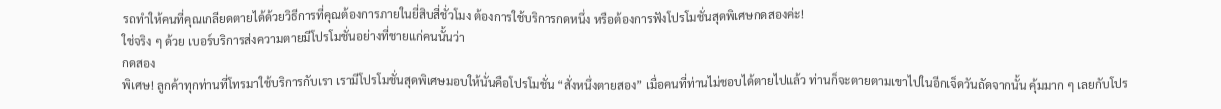รถทำให้คนที่คุณเกลียดตายได้ด้วยวิธีการที่คุณต้องการภายในยี่สิบสี่ชั่วโมง ต้องการใช้บริการกดหนึ่ง หรือต้องการฟังโปรโมชั่นสุดพิเศษกดสองค่ะ!
ใช่จริง ๆ ด้วย เบอร์บริการส่งความตายมีโปรโมชั่นอย่างที่ชายแก่คนนั้นว่า
กดสอง
พิเศษ! ลูกค้าทุกท่านที่โทรมาใช้บริการกับเรา เรามีโปรโมชั่นสุดพิเศษมอบให้นั่นคือโปรโมชั่น “สั่งหนึ่งตายสอง” เมื่อคนที่ท่านไม่ชอบได้ตายไปแล้ว ท่านก็จะตายตามเขาไปในอีกเจ็ดวันถัดจากนั้น คุ้มมาก ๆ เลยกับโปร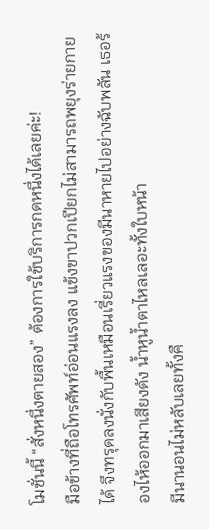โมชั่นนี้ “สั่งหนึ่งตายสอง” ต้องการใช้บริการกดหนึ่งได้เลยค่ะ!
มือข้างที่ถือโทรศัพท์อ่อนแรงลง แข้งขาปวกเปียกไม่สามารถพยุงร่ายกายได้ จึงทรุดลงนั่งกับพื้นเหมือนเรี่ยวแรงของมีนาหายไปอย่างฉับพลัน เธอร้องไห้ออกมาเสียงดัง น้ำหูน้ำตาไหลเลอะทั้งใบหน้า
มีนานอนไม่หลับเลยทั้งคื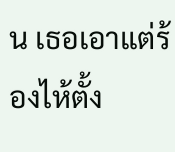น เธอเอาแต่ร้องไห้ตั้ง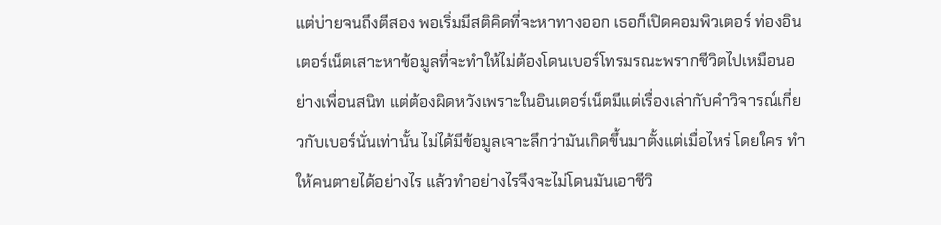แต่บ่ายจนถึงตีสอง พอเริ่มมีสติคิดที่จะหาทางออก เธอก็เปิดคอมพิวเตอร์ ท่องอินเตอร์เน็ตเสาะหาข้อมูลที่จะทำให้ไม่ต้องโดนเบอร์โทรมรณะพรากชีวิตไปเหมือนอย่างเพื่อนสนิท แต่ต้องผิดหวังเพราะในอินเตอร์เน็ตมีแต่เรื่องเล่ากับคำวิจารณ์เกี่ยวกับเบอร์นั่นเท่านั้น ไม่ได้มีข้อมูลเจาะลึกว่ามันเกิดขึ้นมาตั้งแต่เมื่อไหร่ โดยใคร ทำให้คนตายได้อย่างไร แล้วทำอย่างไรจึงจะไม่โดนมันเอาชีวิ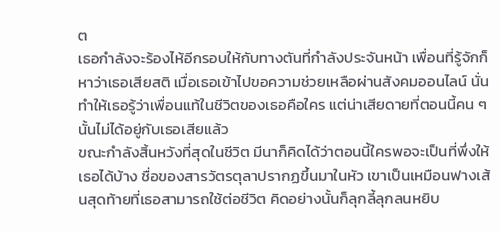ต
เธอกำลังจะร้องไห้อีกรอบให้กับทางตันที่กำลังประจันหน้า เพื่อนที่รู้จักก็หาว่าเธอเสียสติ เมื่อเธอเข้าไปขอความช่วยเหลือผ่านสังคมออนไลน์ นั่นทำให้เธอรู้ว่าเพื่อนแท้ในชีวิตของเธอคือใคร แต่น่าเสียดายที่ตอนนี้คน ๆ นั้นไม่ได้อยู่กับเธอเสียแล้ว
ขณะกำลังสิ้นหวังที่สุดในชีวิต มีนาก็คิดได้ว่าตอนนี้ใครพอจะเป็นที่พึ่งให้เธอได้บ้าง ชื่อของสารวัตรตุลาปรากฏขึ้นมาในหัว เขาเป็นเหมือนฟางเส้นสุดท้ายที่เธอสามารถใช้ต่อชีวิต คิดอย่างนั้นก็ลุกลี้ลุกลนหยิบ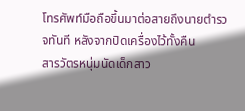โทรศัพท์มือถือขึ้นมาต่อสายถึงนายตำรวจทันที หลังจากปิดเครื่องไว้ทั้งคืน
สารวัตรหนุ่มนัดเด็กสาว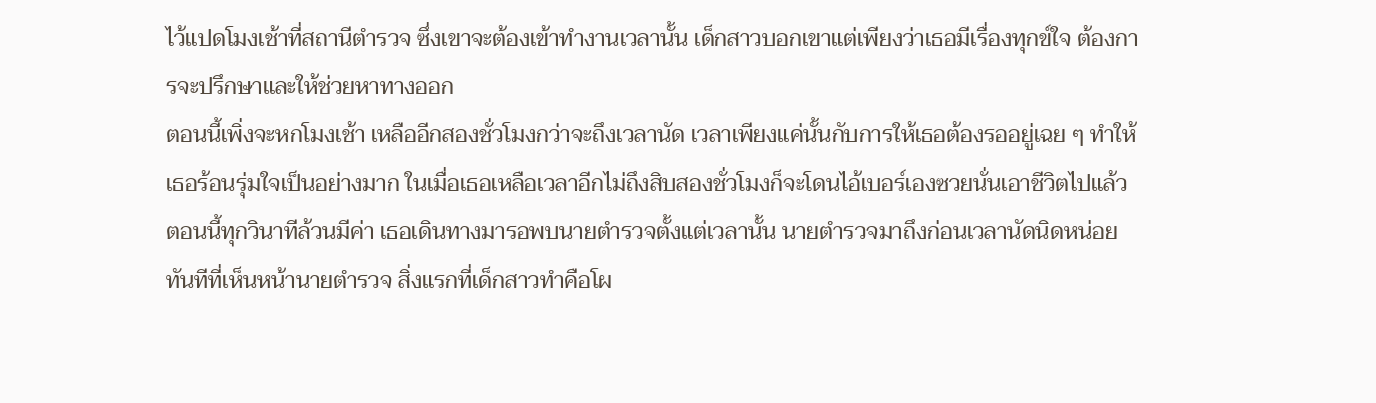ไว้แปดโมงเช้าที่สถานีตำรวจ ซึ่งเขาจะต้องเข้าทำงานเวลานั้น เด็กสาวบอกเขาแต่เพียงว่าเธอมีเรื่องทุกข์ใจ ต้องการจะปรึกษาและให้ช่วยหาทางออก
ตอนนี้เพิ่งจะหกโมงเช้า เหลืออีกสองชั่วโมงกว่าจะถึงเวลานัด เวลาเพียงแค่นั้นกับการให้เธอต้องรออยู่เฉย ๆ ทำให้เธอร้อนรุ่มใจเป็นอย่างมาก ในเมื่อเธอเหลือเวลาอีกไม่ถึงสิบสองชั่วโมงก็จะโดนไอ้เบอร์เองซวยนั่นเอาชีวิตไปแล้ว ตอนนี้ทุกวินาทีล้วนมีค่า เธอเดินทางมารอพบนายตำรวจตั้งแต่เวลานั้น นายตำรวจมาถึงก่อนเวลานัดนิดหน่อย
ทันทีที่เห็นหน้านายตำรวจ สิ่งแรกที่เด็กสาวทำคือโผ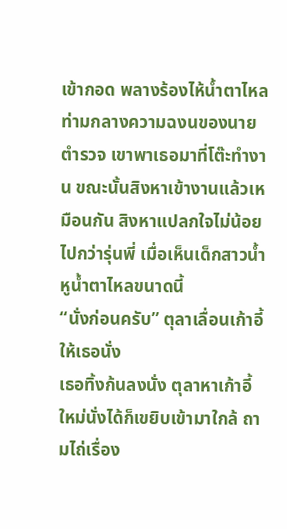เข้ากอด พลางร้องไห้น้ำตาไหลท่ามกลางความฉงนของนายตำรวจ เขาพาเธอมาที่โต๊ะทำงาน ขณะนั้นสิงหาเข้างานแล้วเหมือนกัน สิงหาแปลกใจไม่น้อยไปกว่ารุ่นพี่ เมื่อเห็นเด็กสาวน้ำหูน้ำตาไหลขนาดนี้
“นั่งก่อนครับ” ตุลาเลื่อนเก้าอี้ให้เธอนั่ง
เธอทิ้งก้นลงนั่ง ตุลาหาเก้าอี้ใหม่นั่งได้ก็เขยิบเข้ามาใกล้ ถามไถ่เรื่อง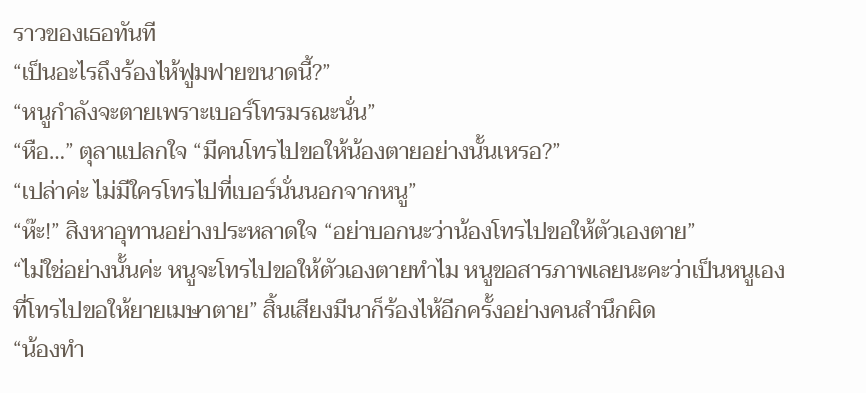ราวของเธอทันที
“เป็นอะไรถึงร้องไห้ฟูมฟายขนาดนี้?”
“หนูกำลังจะตายเพราะเบอร์โทรมรณะนั่น”
“หือ…” ตุลาแปลกใจ “มีคนโทรไปขอให้น้องตายอย่างนั้นเหรอ?”
“เปล่าค่ะ ไม่มีใครโทรไปที่เบอร์นั่นนอกจากหนู”
“ห๊ะ!” สิงหาอุทานอย่างประหลาดใจ “อย่าบอกนะว่าน้องโทรไปขอให้ตัวเองตาย”
“ไม่ใช่อย่างนั้นค่ะ หนูจะโทรไปขอให้ตัวเองตายทำไม หนูขอสารภาพเลยนะคะว่าเป็นหนูเองที่โทรไปขอให้ยายเมษาตาย” สิ้นเสียงมีนาก็ร้องไห้อีกครั้งอย่างคนสำนึกผิด
“น้องทำ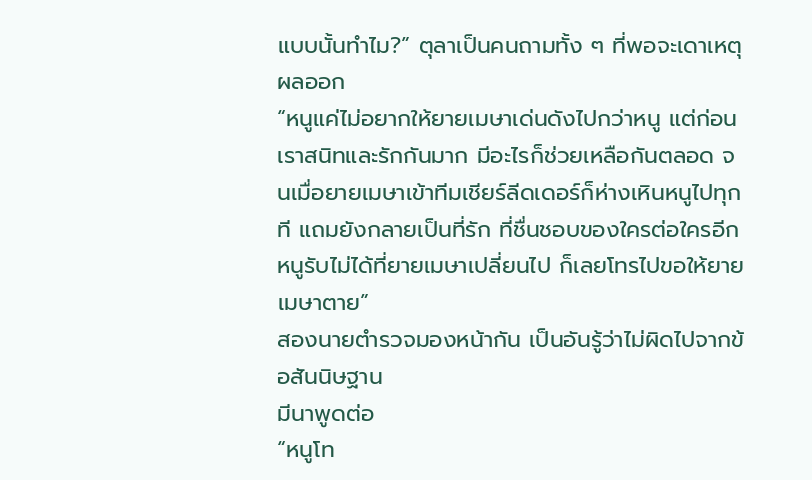แบบนั้นทำไม?” ตุลาเป็นคนถามทั้ง ๆ ที่พอจะเดาเหตุผลออก
“หนูแค่ไม่อยากให้ยายเมษาเด่นดังไปกว่าหนู แต่ก่อนเราสนิทและรักกันมาก มีอะไรก็ช่วยเหลือกันตลอด จนเมื่อยายเมษาเข้าทีมเชียร์ลีดเดอร์ก็ห่างเหินหนูไปทุกที แถมยังกลายเป็นที่รัก ที่ชื่นชอบของใครต่อใครอีก หนูรับไม่ได้ที่ยายเมษาเปลี่ยนไป ก็เลยโทรไปขอให้ยายเมษาตาย”
สองนายตำรวจมองหน้ากัน เป็นอันรู้ว่าไม่ผิดไปจากข้อสันนิษฐาน
มีนาพูดต่อ
“หนูโท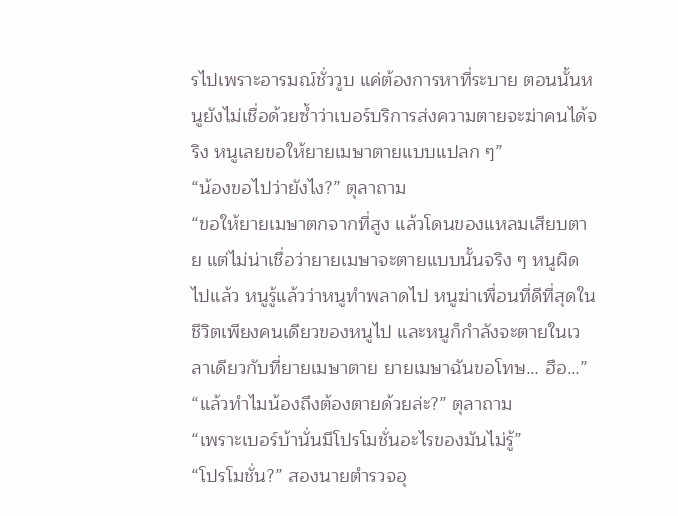รไปเพราะอารมณ์ชั่ววูบ แค่ต้องการหาที่ระบาย ตอนนั้นหนูยังไม่เชื่อด้วยซ้ำว่าเบอร์บริการส่งความตายจะฆ่าคนได้จริง หนูเลยขอให้ยายเมษาตายแบบแปลก ๆ”
“น้องขอไปว่ายังไง?” ตุลาถาม
“ขอให้ยายเมษาตกจากที่สูง แล้วโดนของแหลมเสียบตาย แต่ไม่น่าเชื่อว่ายายเมษาจะตายแบบนั้นจริง ๆ หนูผิดไปแล้ว หนูรู้แล้วว่าหนูทำพลาดไป หนูฆ่าเพื่อนที่ดีที่สุดในชีวิตเพียงคนเดียวของหนูไป และหนูก็กำลังจะตายในเวลาเดียวกับที่ยายเมษาตาย ยายเมษาฉันขอโทษ… ฮือ…”
“แล้วทำไมน้องถึงต้องตายด้วยล่ะ?” ตุลาถาม
“เพราะเบอร์บ้านั่นมีโปรโมชั่นอะไรของมันไม่รู้”
“โปรโมชั่น?” สองนายตำรวจอุ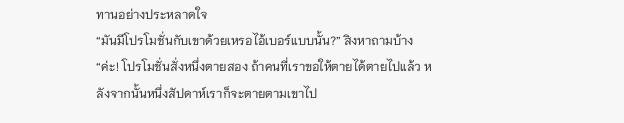ทานอย่างประหลาดใจ
“มันมีโปรโมชั่นกับเขาด้วยเหรอไอ้เบอร์แบบนั้น?” สิงหาถามบ้าง
“ค่ะ! โปรโมชั่นสั่งหนึ่งตายสอง ถ้าคนที่เราขอให้ตายได้ตายไปแล้ว หลังจากนั้นหนึ่งสัปดาห์เราก็จะตายตามเขาไป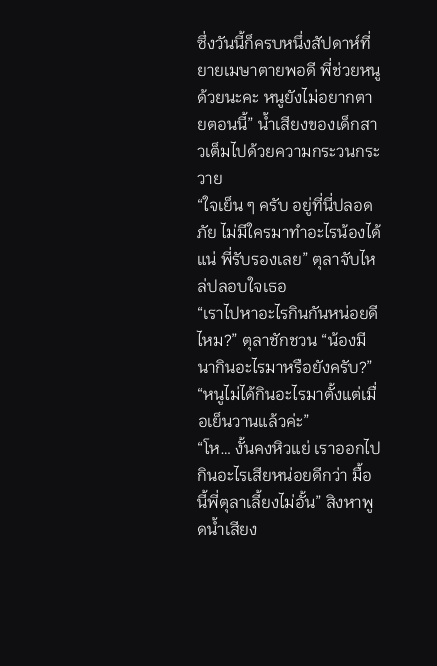ซึ่งวันนี้ก็ครบหนึ่งสัปดาห์ที่ยายเมษาตายพอดี พี่ช่วยหนูด้วยนะคะ หนูยังไม่อยากตายตอนนี้” น้ำเสียงของเด็กสาวเต็มไปด้วยความกระวนกระวาย
“ใจเย็น ๆ ครับ อยู่ที่นี่ปลอดภัย ไม่มีใครมาทำอะไรน้องได้แน่ พี่รับรองเลย” ตุลาจับไหล่ปลอบใจเธอ
“เราไปหาอะไรกินกันหน่อยดีไหม?” ตุลาชักชวน “น้องมีนากินอะไรมาหรือยังครับ?”
“หนูไม่ได้กินอะไรมาตั้งแต่เมื่อเย็นวานแล้วค่ะ”
“โห… งั้นคงหิวแย่ เราออกไปกินอะไรเสียหน่อยดีกว่า มื้อนี้พี่ตุลาเลี้ยงไม่อั้น” สิงหาพูดน้ำเสียง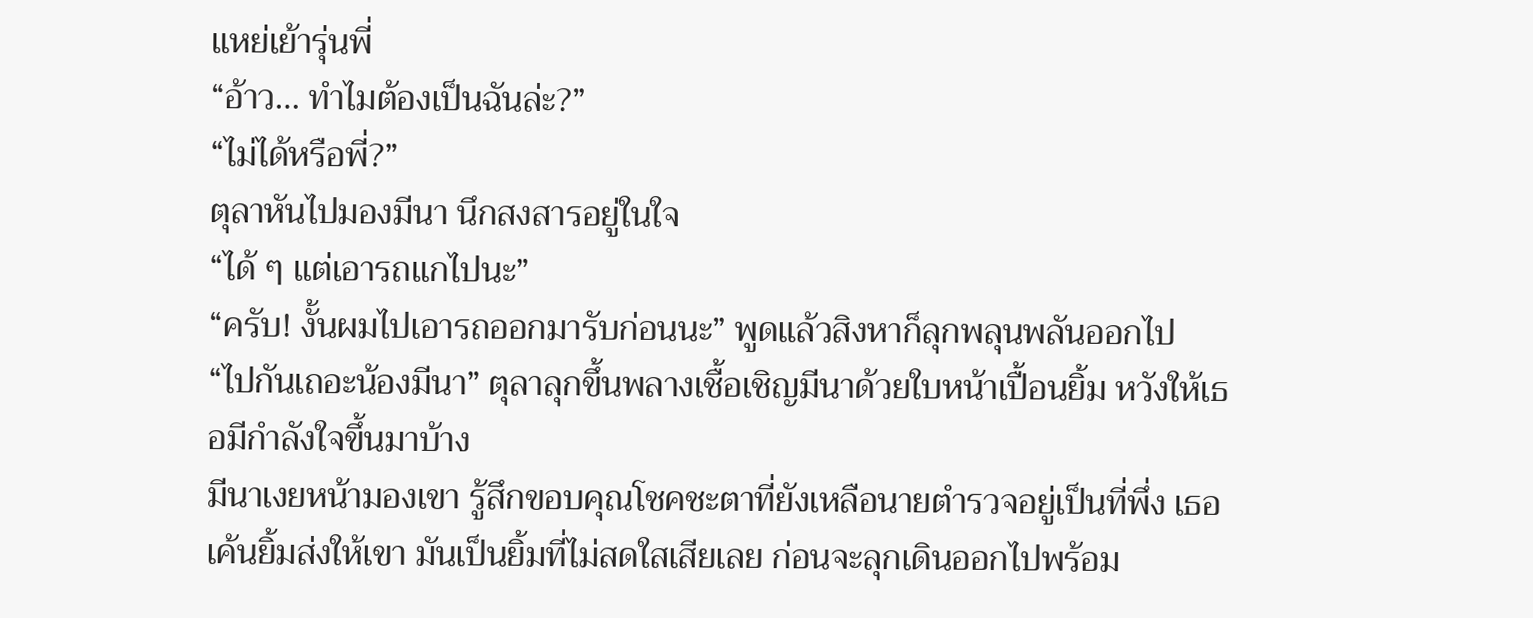แหย่เย้ารุ่นพี่
“อ้าว… ทำไมต้องเป็นฉันล่ะ?”
“ไม่ได้หรือพี่?”
ตุลาหันไปมองมีนา นึกสงสารอยู่ในใจ
“ได้ ๆ แต่เอารถแกไปนะ”
“ครับ! งั้นผมไปเอารถออกมารับก่อนนะ” พูดแล้วสิงหาก็ลุกพลุนพลันออกไป
“ไปกันเถอะน้องมีนา” ตุลาลุกขึ้นพลางเชื้อเชิญมีนาด้วยใบหน้าเปื้อนยิ้ม หวังให้เธอมีกำลังใจขึ้นมาบ้าง
มีนาเงยหน้ามองเขา รู้สึกขอบคุณโชคชะตาที่ยังเหลือนายตำรวจอยู่เป็นที่พึ่ง เธอเค้นยิ้มส่งให้เขา มันเป็นยิ้มที่ไม่สดใสเสียเลย ก่อนจะลุกเดินออกไปพร้อม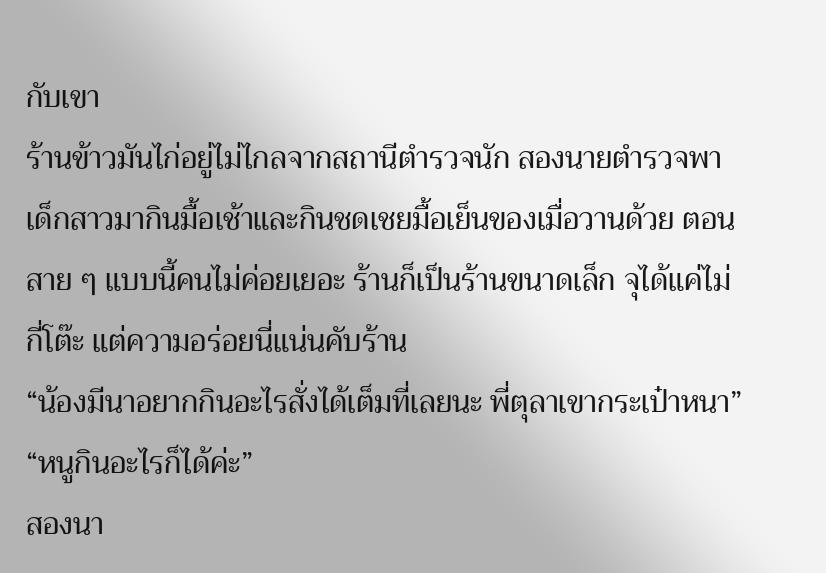กับเขา
ร้านข้าวมันไก่อยู่ไม่ไกลจากสถานีตำรวจนัก สองนายตำรวจพาเด็กสาวมากินมื้อเช้าและกินชดเชยมื้อเย็นของเมื่อวานด้วย ตอนสาย ๆ แบบนี้คนไม่ค่อยเยอะ ร้านก็เป็นร้านขนาดเล็ก จุได้แค่ไม่กี่โต๊ะ แต่ความอร่อยนี่แน่นคับร้าน
“น้องมีนาอยากกินอะไรสั่งได้เต็มที่เลยนะ พี่ตุลาเขากระเป๋าหนา”
“หนูกินอะไรก็ได้ค่ะ”
สองนา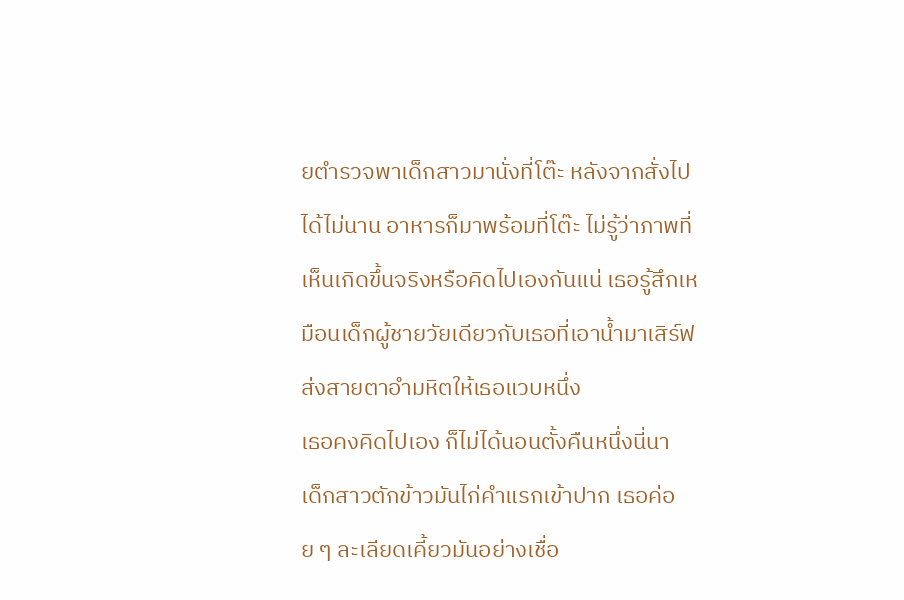ยตำรวจพาเด็กสาวมานั่งที่โต๊ะ หลังจากสั่งไปได้ไม่นาน อาหารก็มาพร้อมที่โต๊ะ ไม่รู้ว่าภาพที่เห็นเกิดขึ้นจริงหรือคิดไปเองกันแน่ เธอรู้สึกเหมือนเด็กผู้ชายวัยเดียวกับเธอที่เอาน้ำมาเสิร์ฟ ส่งสายตาอำมหิตให้เธอแวบหนึ่ง
เธอคงคิดไปเอง ก็ไม่ได้นอนตั้งคืนหนึ่งนี่นา
เด็กสาวตักข้าวมันไก่คำแรกเข้าปาก เธอค่อย ๆ ละเลียดเคี้ยวมันอย่างเชื่อ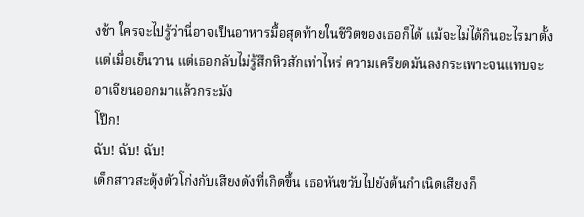งช้า ใครจะไปรู้ว่านี่อาจเป็นอาหารมื้อสุดท้ายในชีวิตของเธอก็ได้ แม้จะไม่ได้กินอะไรมาตั้งแต่เมื่อเย็นวาน แต่เธอกลับไม่รู้สึกหิวสักเท่าไหร่ ความเครียดมันลงกระเพาะจนแทบจะอาเจียนออกมาแล้วกระมัง
โป๊ก!
ฉับ! ฉับ! ฉับ!
เด็กสาวสะดุ้งตัวโก่งกับเสียงดังที่เกิดขึ้น เธอหันขวับไปยังต้นกำเนิดเสียงก็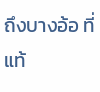ถึงบางอ้อ ที่แท้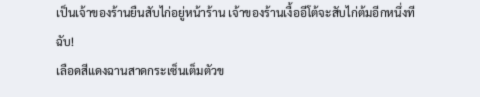เป็นเจ้าของร้านยืนสับไก่อยู่หน้าร้าน เจ้าของร้านเงื้ออีโต้จะสับไก่ต้มอีกหนึ่งที
ฉับ!
เลือดสีแดงฉานสาดกระเซ็นเต็มตัวข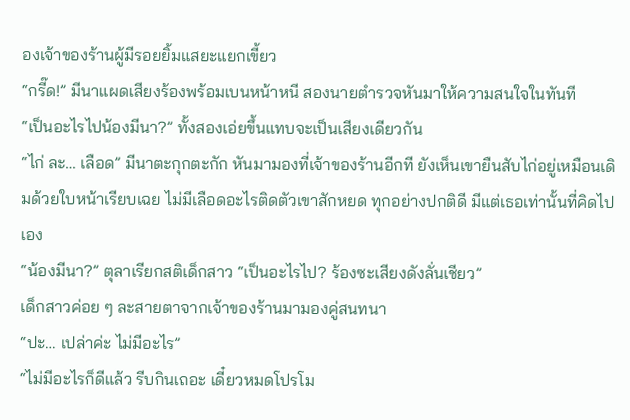องเจ้าของร้านผู้มีรอยยิ้มแสยะแยกเขี้ยว
“กรี๊ด!” มีนาแผดเสียงร้องพร้อมเบนหน้าหนี สองนายตำรวจหันมาให้ความสนใจในทันที
“เป็นอะไรไปน้องมีนา?” ทั้งสองเอ่ยขึ้นแทบจะเป็นเสียงเดียวกัน
“ไก่ ละ… เลือด” มีนาตะกุกตะกัก หันมามองที่เจ้าของร้านอีกที ยังเห็นเขายืนสับไก่อยู่เหมือนเดิมด้วยใบหน้าเรียบเฉย ไม่มีเลือดอะไรติดตัวเขาสักหยด ทุกอย่างปกติดี มีแต่เธอเท่านั้นที่คิดไปเอง
“น้องมีนา?” ตุลาเรียกสติเด็กสาว “เป็นอะไรไป? ร้องซะเสียงดังลั่นเชียว”
เด็กสาวค่อย ๆ ละสายตาจากเจ้าของร้านมามองคู่สนทนา
“ปะ… เปล่าค่ะ ไม่มีอะไร”
“ไม่มีอะไรก็ดีแล้ว รีบกินเถอะ เดี๋ยวหมดโปรโม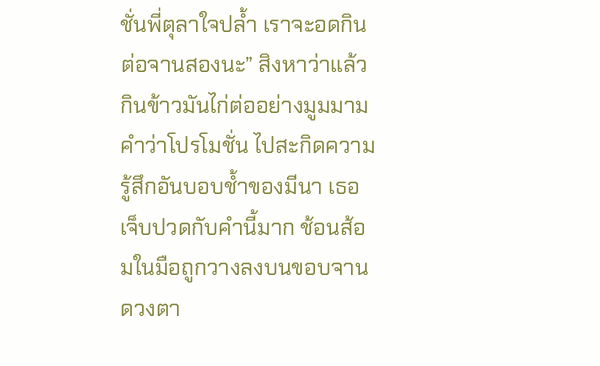ชั่นพี่ตุลาใจปล้ำ เราจะอดกินต่อจานสองนะ” สิงหาว่าแล้วกินข้าวมันไก่ต่ออย่างมูมมาม
คำว่าโปรโมชั่น ไปสะกิดความรู้สึกอันบอบช้ำของมีนา เธอเจ็บปวดกับคำนี้มาก ช้อนส้อมในมือถูกวางลงบนขอบจาน ดวงตา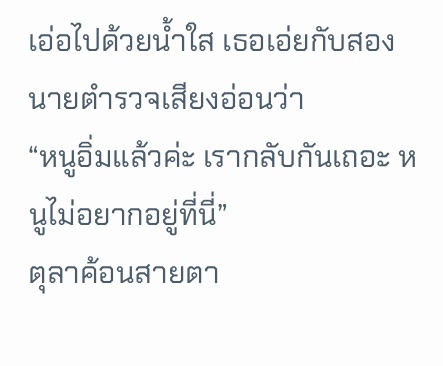เอ่อไปด้วยน้ำใส เธอเอ่ยกับสองนายตำรวจเสียงอ่อนว่า
“หนูอิ่มแล้วค่ะ เรากลับกันเถอะ หนูไม่อยากอยู่ที่นี่”
ตุลาค้อนสายตา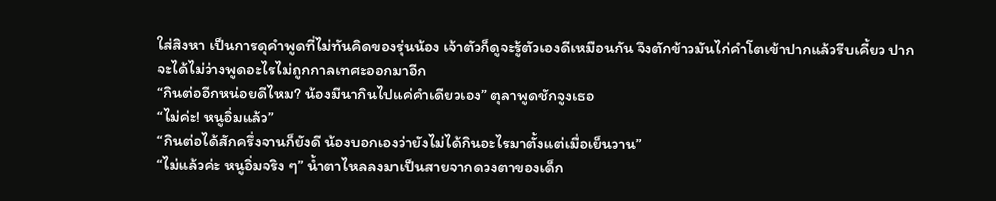ใส่สิงหา เป็นการดุคำพูดที่ไม่ทันคิดของรุ่นน้อง เจ้าตัวก็ดูจะรู้ตัวเองดีเหมือนกัน จึงตักข้าวมันไก่คำโตเข้าปากแล้วรีบเคี้ยว ปากจะได้ไม่ว่างพูดอะไรไม่ถูกกาลเทศะออกมาอีก
“กินต่ออีกหน่อยดีไหม? น้องมีนากินไปแค่คำเดียวเอง” ตุลาพูดชักจูงเธอ
“ไม่ค่ะ! หนูอิ่มแล้ว”
“กินต่อได้สักครึ่งจานก็ยังดี น้องบอกเองว่ายังไม่ได้กินอะไรมาตั้งแต่เมื่อเย็นวาน”
“ไม่แล้วค่ะ หนูอิ่มจริง ๆ” น้ำตาไหลลงมาเป็นสายจากดวงตาของเด็ก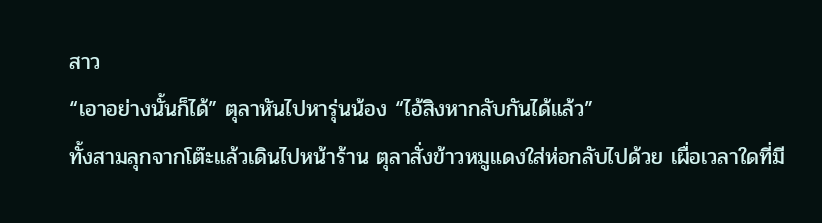สาว
“เอาอย่างนั้นก็ได้” ตุลาหันไปหารุ่นน้อง “ไอ้สิงหากลับกันได้แล้ว”
ทั้งสามลุกจากโต๊ะแล้วเดินไปหน้าร้าน ตุลาสั่งข้าวหมูแดงใส่ห่อกลับไปด้วย เผื่อเวลาใดที่มี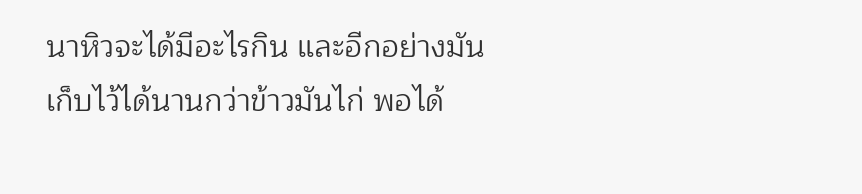นาหิวจะได้มีอะไรกิน และอีกอย่างมันเก็บไว้ได้นานกว่าข้าวมันไก่ พอได้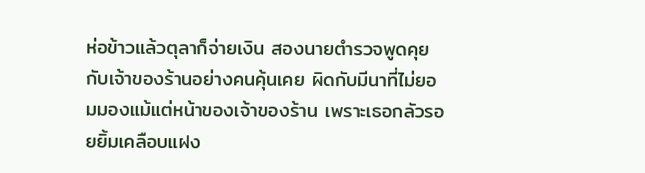ห่อข้าวแล้วตุลาก็จ่ายเงิน สองนายตำรวจพูดคุยกับเจ้าของร้านอย่างคนคุ้นเคย ผิดกับมีนาที่ไม่ยอมมองแม้แต่หน้าของเจ้าของร้าน เพราะเธอกลัวรอยยิ้มเคลือบแฝง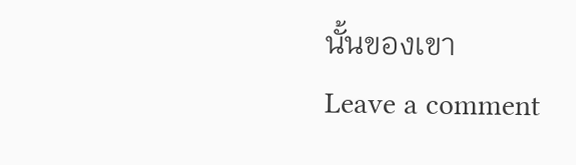นั้นของเขา
Leave a comment